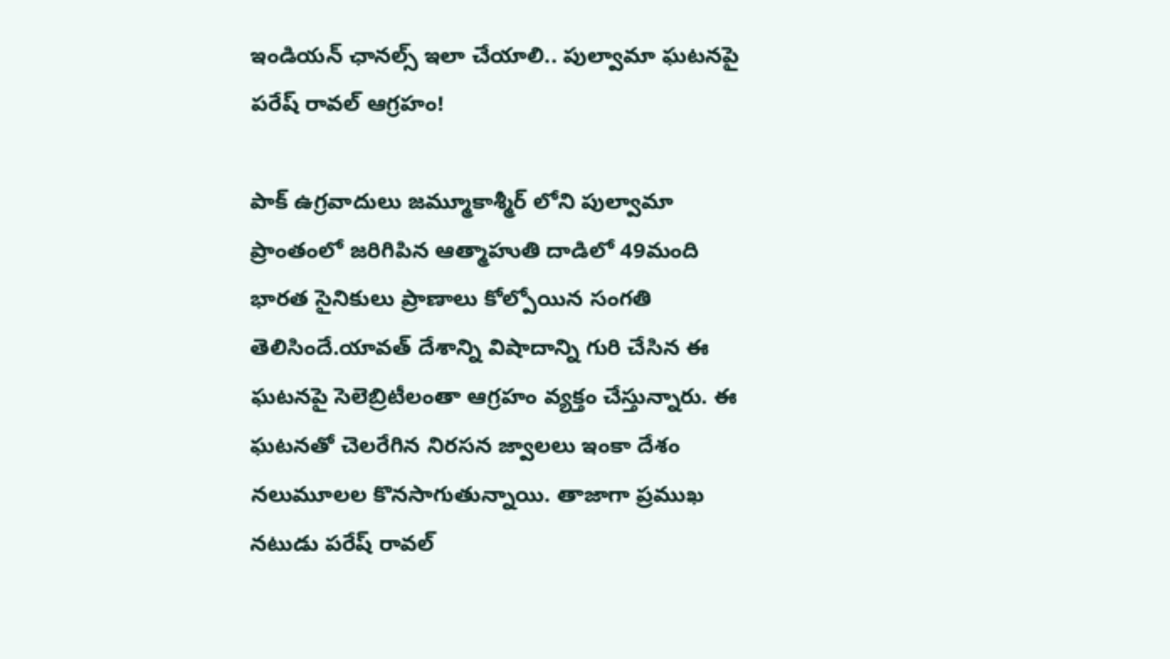ఇండియన్ ఛానల్స్ ఇలా చేయాలి.. పుల్వామా ఘటనపై పరేష్ రావల్ ఆగ్రహం!

పాక్ ఉగ్రవాదులు జమ్మూకాశ్మీర్ లోని పుల్వామా ప్రాంతంలో జరిగిపిన ఆత్మాహుతి దాడిలో 49మంది భారత సైనికులు ప్రాణాలు కోల్పోయిన సంగతి తెలిసిందే.యావత్ దేశాన్ని విషాదాన్ని గురి చేసిన ఈ ఘటనపై సెలెబ్రిటీలంతా ఆగ్రహం వ్యక్తం చేస్తున్నారు. ఈ ఘటనతో చెలరేగిన నిరసన జ్వాలలు ఇంకా దేశం నలుమూలల కొనసాగుతున్నాయి. తాజాగా ప్రముఖ నటుడు పరేష్ రావల్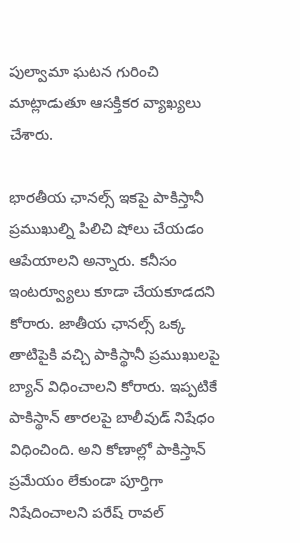పుల్వామా ఘటన గురించి మాట్లాడుతూ ఆసక్తికర వ్యాఖ్యలు చేశారు.

భారతీయ ఛానల్స్ ఇకపై పాకిస్తానీ ప్రముఖుల్ని పిలిచి షోలు చేయడం ఆపేయాలని అన్నారు. కనీసం ఇంటర్వ్యూలు కూడా చేయకూడదని కోరారు. జాతీయ ఛానల్స్ ఒక్క తాటిపైకి వచ్చి పాకిస్థానీ ప్రముఖులపై బ్యాన్ విధించాలని కోరారు. ఇప్పటికే పాకిస్థాన్ తారలపై బాలీవుడ్ నిషేధం విధించింది. అని కోణాల్లో పాకిస్తాన్ ప్రమేయం లేకుండా పూర్తిగా నిషేదించాలని పరేష్ రావల్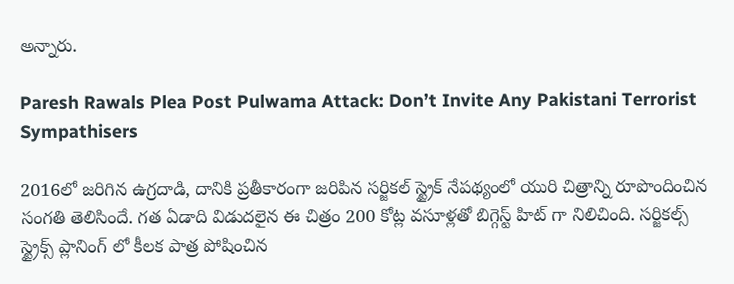అన్నారు.

Paresh Rawals Plea Post Pulwama Attack: Don’t Invite Any Pakistani Terrorist Sympathisers

2016లో జరిగిన ఉగ్రదాడి, దానికి ప్రతీకారంగా జరిపిన సర్జికల్ స్ట్రైక్ నేపథ్యంలో యురి చిత్రాన్ని రూపొందించిన సంగతి తెలిసిందే. గత ఏడాది విడుదలైన ఈ చిత్రం 200 కోట్ల వసూళ్లతో బిగ్గెస్ట్ హిట్ గా నిలిచింది. సర్జికల్స్ స్ట్రైక్స్ ప్లానింగ్ లో కీలక పాత్ర పోషించిన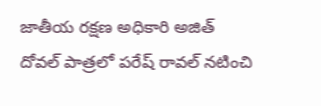జాతీయ రక్షణ అధికారి అజిత్ దోవల్ పాత్రలో పరేష్ రావల్ నటించి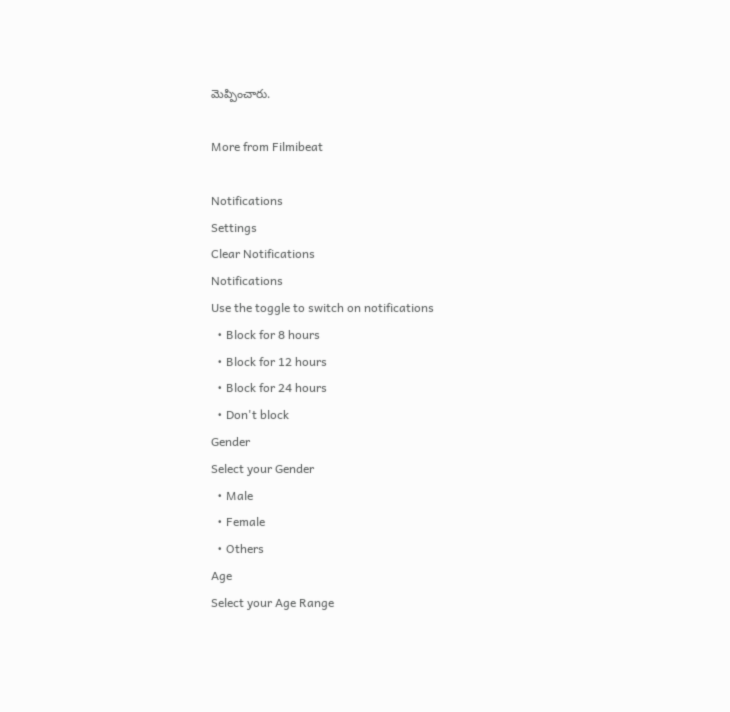మెప్పించారు.

More from Filmibeat

Notifications
Settings
Clear Notifications
Notifications
Use the toggle to switch on notifications
  • Block for 8 hours
  • Block for 12 hours
  • Block for 24 hours
  • Don't block
Gender
Select your Gender
  • Male
  • Female
  • Others
Age
Select your Age Range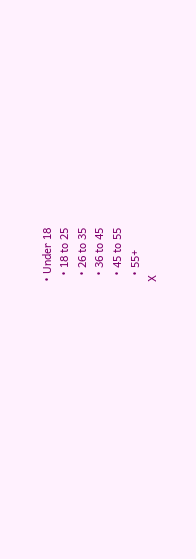• Under 18
  • 18 to 25
  • 26 to 35
  • 36 to 45
  • 45 to 55
  • 55+
X